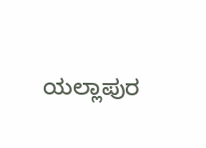ಯಲ್ಲಾಪುರ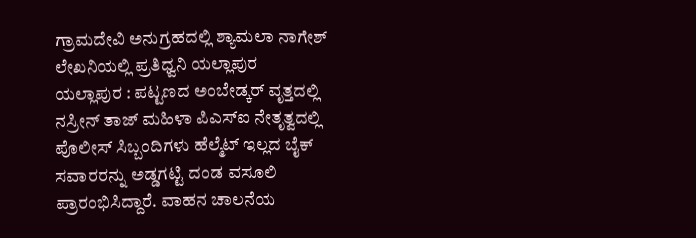ಗ್ರಾಮದೇವಿ ಅನುಗ್ರಹದಲ್ಲಿ ಶ್ಯಾಮಲಾ ನಾಗೇಶ್ ಲೇಖನಿಯಲ್ಲಿ ಪ್ರತಿಧ್ವನಿ ಯಲ್ಲಾಪುರ
ಯಲ್ಲಾಪುರ : ಪಟ್ಟಣದ ಅಂಬೇಡ್ಕರ್ ವೃತ್ತದಲ್ಲಿ ನಸ್ರೀನ್ ತಾಜ್ ಮಹಿಳಾ ಪಿಎಸ್ಐ ನೇತೃತ್ವದಲ್ಲಿ ಪೊಲೀಸ್ ಸಿಬ್ಬಂದಿಗಳು ಹೆಲ್ಮೆಟ್ ಇಲ್ಲದ ಬೈಕ್ ಸವಾರರನ್ನು ಅಡ್ಡಗಟ್ಟಿ ದಂಡ ವಸೂಲಿ ಪ್ರಾರಂಭಿಸಿದ್ದಾರೆ. ವಾಹನ ಚಾಲನೆಯ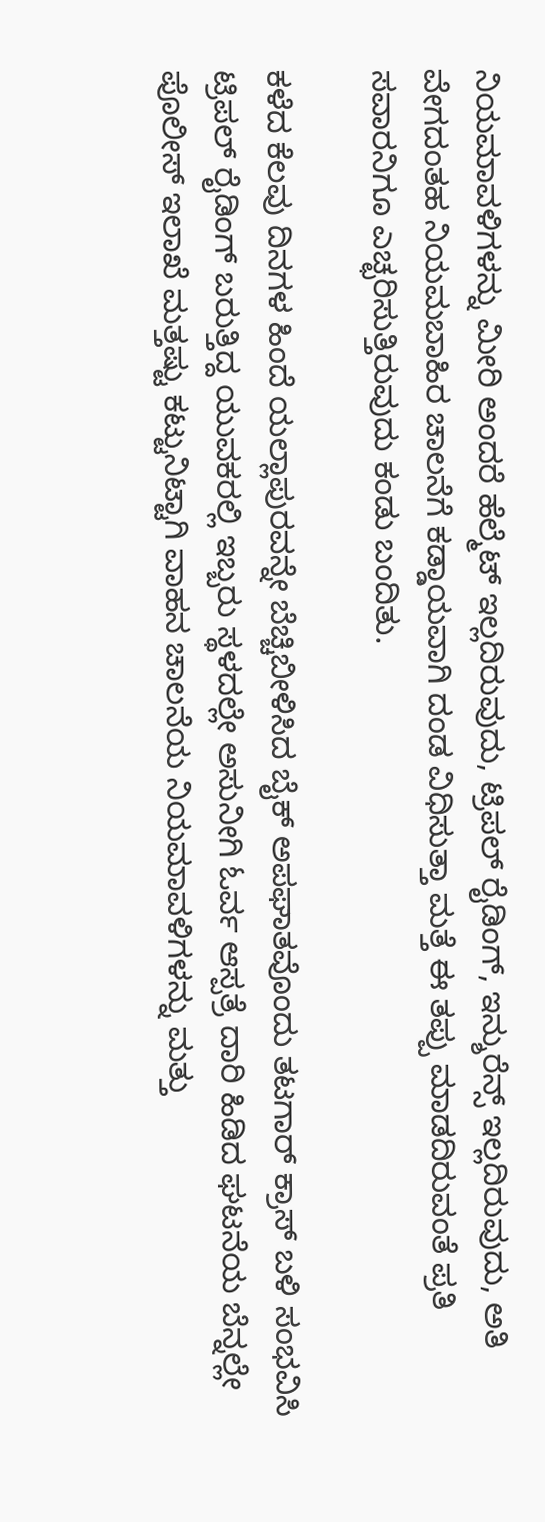ನಿಯಮಾವಳಿಗಳನ್ನು ಮೀರಿ ಅಂದರೆ ಹೆಲ್ಮೆಟ್ ಇಲ್ಲದಿರುವುದು, ಟ್ರಿಪಲ್ ರೈಡಿಂಗ್, ಇನ್ಶುರೆನ್ಸ್ ಇಲ್ಲದಿರುವುದು, ಅತಿ ವೇಗದಂತಹ ನಿಯಮಬಾಹಿರ ಚಾಲನೆಗೆ ಕಡ್ಡಾಯವಾಗಿ ದಂಡ ವಿಧಿಸುತ್ತಾ ಮತ್ತೆ ಈ ತಪ್ಪು ಮಾಡದಿರುವಂತೆ ಪ್ರತಿ ಸವಾರನಿಗೂ ಎಚ್ಛರಿಸುತ್ತಿರುವುದು ಕಂಡು ಬಂದಿತು.

ಕಳೆದ ಕೆಲವು ದಿನಗಳ ಹಿಂದೆ ಯಲ್ಲಾಪುರವನ್ನೇ ಬೆಚ್ಚಿಬೀಳಿಸಿದ ಬೈಕ್ ಅಪಘಾತವೊಂದು ತಟಗಾರ್ ಕ್ರಾಸ್ ಬಳಿ ಸಂಭವಿಸಿ ಟ್ರಿಪಲ್ ರೈಡಿಂಗ್ ಬರುತ್ತಿದ್ದ ಯುವಕರಲ್ಲಿ ಇಬ್ಬರು ಸ್ಥಳದಲ್ಲೇ ಅಸುನೀಗಿ ಓರ್ವ ಆಸ್ಪತ್ರೆ ದಾರಿ ಹಿಡಿದ ಘಟನೆಯ ಬೆನ್ನಲ್ಲೇ ಪೊಲೀಸ್ ಇಲಾಖೆ ಮತ್ತಷ್ಟು ಕಟ್ಟುನಿಟ್ಟಾಗಿ ವಾಹನ ಚಾಲನೆಯ ನಿಯಮಾವಳಿಗಳನ್ನು ಮತ್ತು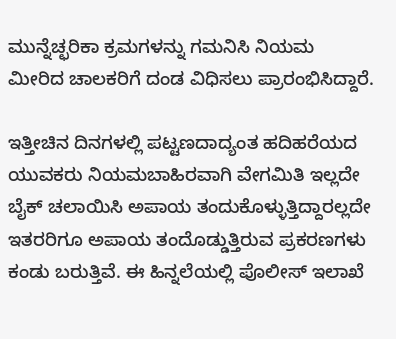ಮುನ್ನೆಚ್ಛರಿಕಾ ಕ್ರಮಗಳನ್ನು ಗಮನಿಸಿ ನಿಯಮ ಮೀರಿದ ಚಾಲಕರಿಗೆ ದಂಡ ವಿಧಿಸಲು ಪ್ರಾರಂಭಿಸಿದ್ದಾರೆ.

ಇತ್ತೀಚಿನ ದಿನಗಳಲ್ಲಿ ಪಟ್ಟಣದಾದ್ಯಂತ ಹದಿಹರೆಯದ ಯುವಕರು ನಿಯಮಬಾಹಿರವಾಗಿ ವೇಗಮಿತಿ ಇಲ್ಲದೇ ಬೈಕ್ ಚಲಾಯಿಸಿ ಅಪಾಯ ತಂದುಕೊಳ್ಳುತ್ತಿದ್ದಾರಲ್ಲದೇ ಇತರರಿಗೂ ಅಪಾಯ ತಂದೊಡ್ಡುತ್ತಿರುವ ಪ್ರಕರಣಗಳು ಕಂಡು ಬರುತ್ತಿವೆ. ಈ ಹಿನ್ನಲೆಯಲ್ಲಿ ಪೊಲೀಸ್ ಇಲಾಖೆ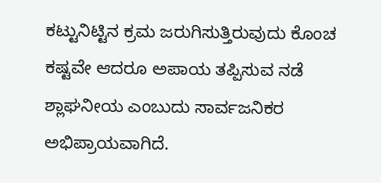ಕಟ್ಟುನಿಟ್ಟಿನ ಕ್ರಮ ಜರುಗಿಸುತ್ತಿರುವುದು ಕೊಂಚ ಕಷ್ಟವೇ ಆದರೂ ಅಪಾಯ ತಪ್ಪಿಸುವ ನಡೆ ಶ್ಲಾಘನೀಯ ಎಂಬುದು ಸಾರ್ವಜನಿಕರ ಅಭಿಪ್ರಾಯವಾಗಿದೆ.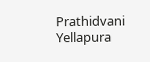Prathidvani Yellapura